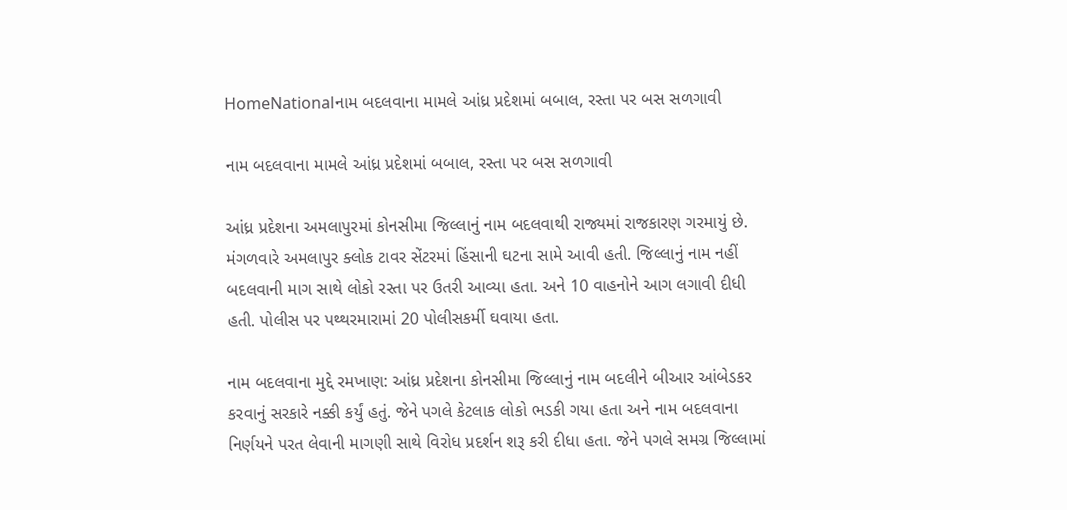HomeNationalનામ બદલવાના મામલે આંધ્ર પ્રદેશમાં બબાલ, રસ્તા પર બસ સળગાવી

નામ બદલવાના મામલે આંધ્ર પ્રદેશમાં બબાલ, રસ્તા પર બસ સળગાવી

આંધ્ર પ્રદેશના અમલાપુરમાં કોનસીમા જિલ્લાનું નામ બદલવાથી રાજ્યમાં રાજકારણ ગરમાયું છે. મંગળવારે અમલાપુર ક્લોક ટાવર સેંટરમાં હિંસાની ઘટના સામે આવી હતી. જિલ્લાનું નામ નહીં બદલવાની માગ સાથે લોકો રસ્તા પર ઉતરી આવ્યા હતા. અને 10 વાહનોને આગ લગાવી દીધી હતી. પોલીસ પર પથ્થરમારામાં 20 પોલીસકર્મી ઘવાયા હતા.

નામ બદલવાના મુદ્દે રમખાણ: આંધ્ર પ્રદેશના કોનસીમા જિલ્લાનું નામ બદલીને બીઆર આંબેડકર કરવાનું સરકારે નક્કી કર્યું હતું. જેને પગલે કેટલાક લોકો ભડકી ગયા હતા અને નામ બદલવાના નિર્ણયને પરત લેવાની માગણી સાથે વિરોધ પ્રદર્શન શરૂ કરી દીધા હતા. જેને પગલે સમગ્ર જિલ્લામાં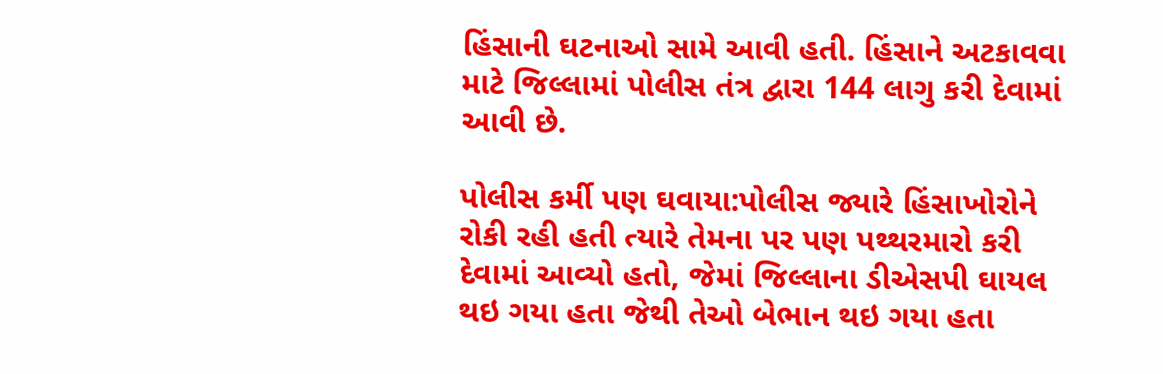હિંસાની ઘટનાઓ સામે આવી હતી. હિંસાને અટકાવવા માટે જિલ્લામાં પોલીસ તંત્ર દ્વારા 144 લાગુ કરી દેવામાં આવી છે.

પોલીસ કર્મી પણ ઘવાયા:પોલીસ જ્યારે હિંસાખોરોને રોકી રહી હતી ત્યારે તેમના પર પણ પથ્થરમારો કરી દેવામાં આવ્યો હતો, જેમાં જિલ્લાના ડીએસપી ઘાયલ થઇ ગયા હતા જેથી તેઓ બેભાન થઇ ગયા હતા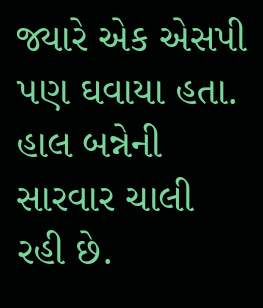જ્યારે એક એસપી પણ ઘવાયા હતા. હાલ બન્નેની સારવાર ચાલી રહી છે.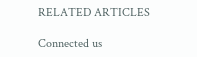RELATED ARTICLES

Connected us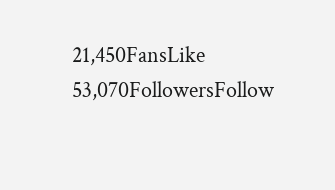21,450FansLike
53,070FollowersFollow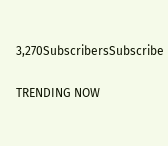3,270SubscribersSubscribe

TRENDING NOW